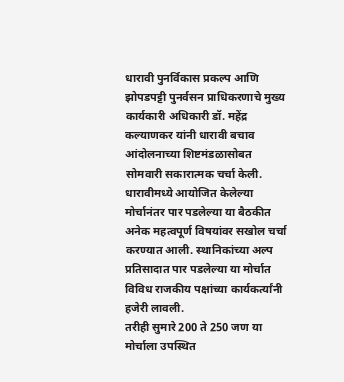धारावी पुनर्विकास प्रकल्प आणि झोपडपट्टी पुनर्वसन प्राधिकरणाचे मुख्य कार्यकारी अधिकारी डॉ. महेंद्र कल्याणकर यांनी धारावी बचाव आंदोलनाच्या शिष्टमंडळासोबत सोमवारी सकारात्मक चर्चा केली. धारावीमध्ये आयोजित केलेल्या मोर्चानंतर पार पडलेल्या या बैठकीत अनेक महत्वपूर्ण विषयांवर सखोल चर्चा करण्यात आली. स्थानिकांच्या अल्प प्रतिसादात पार पडलेल्या या मोर्चात विविध राजकीय पक्षांच्या कार्यकर्त्यांनी हजेरी लावली.
तरीही सुमारे 200 ते 250 जण या मोर्चाला उपस्थित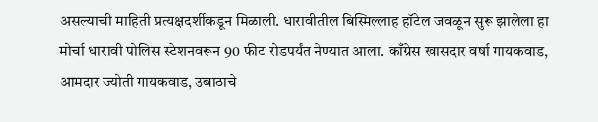असल्याची माहिती प्रत्यक्षदर्शीकडून मिळाली. धारावीतील बिस्मिल्लाह हॉटेल जवळून सुरू झालेला हा मोर्चा धारावी पोलिस स्टेशनवरून 90 फीट रोडपर्यंत नेण्यात आला. काँग्रेस खासदार वर्षा गायकवाड, आमदार ज्योती गायकवाड, उबाठाचे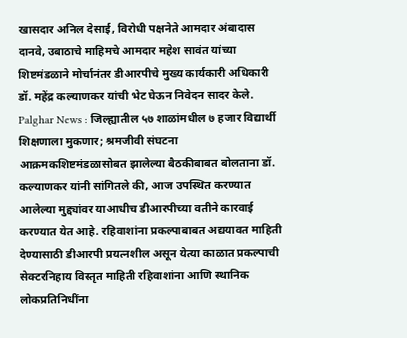खासदार अनिल देसाई, विरोधी पक्षनेते आमदार अंबादास दानवे, उबाठाचे माहिमचे आमदार महेश सावंत यांच्या शिष्टमंडळाने मोर्चानंतर डीआरपीचे मुख्य कार्यकारी अधिकारी डॉ. महेंद्र कल्याणकर यांची भेट घेऊन निवेदन सादर केले.
Palghar News : जिल्ह्यातील ५७ शाळांमधील ७ हजार विद्यार्थी शिक्षणाला मुकणार; श्रमजीवी संघटना आक्रमकशिष्टमंडळासोबत झालेल्या बैठकीबाबत बोलताना डॉ. कल्याणकर यांनी सांगितले की, आज उपस्थित करण्यात आलेल्या मुद्द्यांवर याआधीच डीआरपीच्या वतीने कारवाई करण्यात येत आहे. रहिवाशांना प्रकल्पाबाबत अद्ययावत माहिती देण्यासाठी डीआरपी प्रयत्नशील असून येत्या काळात प्रकल्पाची सेक्टरनिहाय विस्तृत माहिती रहिवाशांना आणि स्थानिक लोकप्रतिनिधींना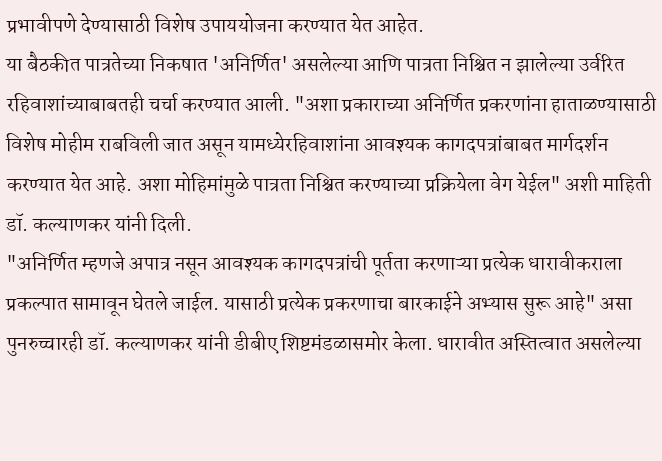प्रभावीपणे देण्यासाठी विशेष उपाययोजना करण्यात येत आहेत.
या बैठकीत पात्रतेच्या निकषात 'अनिर्णित' असलेल्या आणि पात्रता निश्चित न झालेल्या उर्वरित रहिवाशांच्याबाबतही चर्चा करण्यात आली. "अशा प्रकाराच्या अनिर्णित प्रकरणांना हाताळण्यासाठी विशेष मोहीम राबविली जात असून यामध्येरहिवाशांना आवश्यक कागदपत्रांबाबत मार्गदर्शन करण्यात येत आहे. अशा मोहिमांमुळे पात्रता निश्चित करण्याच्या प्रक्रियेला वेग येईल" अशी माहिती डॉ. कल्याणकर यांनी दिली.
"अनिर्णित म्हणजे अपात्र नसून आवश्यक कागदपत्रांची पूर्तता करणाऱ्या प्रत्येक धारावीकराला प्रकल्पात सामावून घेतले जाईल. यासाठी प्रत्येक प्रकरणाचा बारकाईने अभ्यास सुरू आहे" असा पुनरुच्चारही डॉ. कल्याणकर यांनी डीबीए शिष्टमंडळासमोर केला. धारावीत अस्तित्वात असलेल्या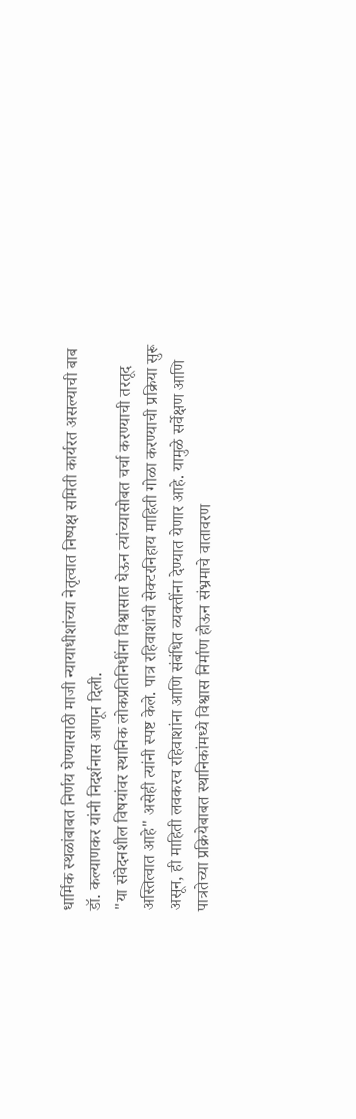धार्मिक स्थळांबाबत निर्णय घेण्यासाठी माजी न्यायाधीशांच्या नेतृत्वात निष्पक्ष समिती कार्यरत असल्याची बाब डॉ. कल्याणकर यांनी निदर्शनास आणून दिली.
"या संवेदनशील विषयांवर स्थानिक लोकप्रतिनिधींना विश्वासात घेऊन त्यांच्यासोबत चर्चा करण्याची तरतूद अस्तित्वात आहे" असेही त्यांनी स्पष्ट केले. पात्र रहिवाशांची सेक्टरनिहाय माहिती गोळा करण्याची प्रक्रिया सुरू असून, ही माहिती लवकरच रहिवाशांना आणि संबंधित व्यक्तींना देण्यात येणार आहे. यामुळे सर्वेक्षण आणि पात्रतेच्या प्रक्रियेबाबत स्थानिकांमध्ये विश्वास निर्माण होऊन संभ्रमाचे वातावरण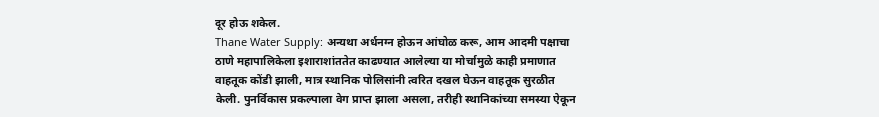दूर होऊ शकेल.
Thane Water Supply: अन्यथा अर्धनग्न होऊन आंघोळ करू, आम आदमी पक्षाचा ठाणे महापालिकेला इशाराशांततेत काढण्यात आलेल्या या मोर्चामुळे काही प्रमाणात वाहतूक कोंडी झाली, मात्र स्थानिक पोलिसांनी त्वरित दखल घेऊन वाहतूक सुरळीत केली. पुनर्विकास प्रकल्पाला वेग प्राप्त झाला असला, तरीही स्थानिकांच्या समस्या ऐकून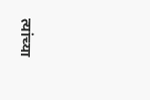त्यांच्या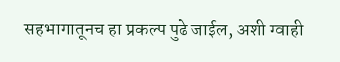सहभागातूनच हा प्रकल्प पुढे जाईल, अशी ग्वाही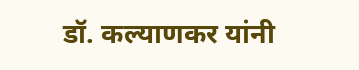डॉ. कल्याणकर यांनी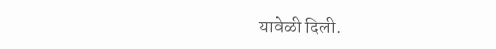यावेळी दिली.